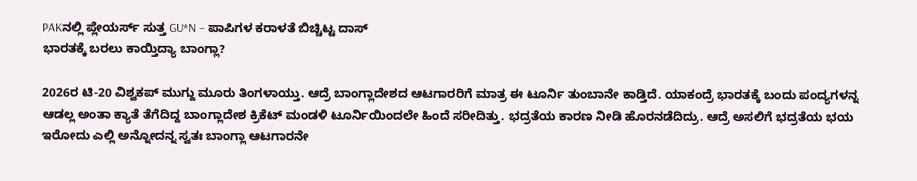PAKನಲ್ಲಿ ಪ್ಲೇಯರ್ಸ್ ಸುತ್ತ GU*N – ಪಾಪಿಗಳ ಕರಾಳತೆ ಬಿಚ್ಚಿಟ್ಟ ದಾಸ್
ಭಾರತಕ್ಕೆ ಬರಲು ಕಾಯ್ತಿದ್ಯಾ ಬಾಂಗ್ಲಾ?

2026ರ ಟಿ-20 ವಿಶ್ವಕಪ್ ಮುಗ್ದು ಮೂರು ತಿಂಗಳಾಯ್ತು. ಆದ್ರೆ ಬಾಂಗ್ಲಾದೇಶದ ಆಟಗಾರರಿಗೆ ಮಾತ್ರ ಈ ಟೂರ್ನಿ ತುಂಬಾನೇ ಕಾಡ್ತಿದೆ. ಯಾಕಂದ್ರೆ ಭಾರತಕ್ಕೆ ಬಂದು ಪಂದ್ಯಗಳನ್ನ ಆಡಲ್ಲ ಅಂತಾ ಕ್ಯಾತೆ ತೆಗೆದಿದ್ದ ಬಾಂಗ್ಲಾದೇಶ ಕ್ರಿಕೆಟ್ ಮಂಡಳಿ ಟೂರ್ನಿಯಿಂದಲೇ ಹಿಂದೆ ಸರೀದಿತ್ತು. ಭದ್ರತೆಯ ಕಾರಣ ನೀಡಿ ಹೊರನಡೆದಿದ್ರು. ಆದ್ರೆ ಅಸಲಿಗೆ ಭದ್ರತೆಯ ಭಯ ಇರೋದು ಎಲ್ಲಿ ಅನ್ನೋದನ್ನ ಸ್ವತಃ ಬಾಂಗ್ಲಾ ಆಟಗಾರನೇ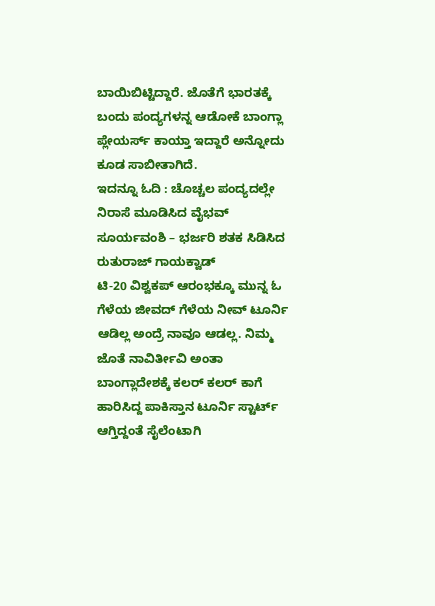ಬಾಯಿಬಿಟ್ಟಿದ್ದಾರೆ. ಜೊತೆಗೆ ಭಾರತಕ್ಕೆ ಬಂದು ಪಂದ್ಯಗಳನ್ನ ಆಡೋಕೆ ಬಾಂಗ್ಲಾ ಪ್ಲೇಯರ್ಸ್ ಕಾಯ್ತಾ ಇದ್ದಾರೆ ಅನ್ನೋದು ಕೂಡ ಸಾಬೀತಾಗಿದೆ.
ಇದನ್ನೂ ಓದಿ : ಚೊಚ್ಚಲ ಪಂದ್ಯದಲ್ಲೇ ನಿರಾಸೆ ಮೂಡಿಸಿದ ವೈಭವ್ ಸೂರ್ಯವಂಶಿ – ಭರ್ಜರಿ ಶತಕ ಸಿಡಿಸಿದ ರುತುರಾಜ್ ಗಾಯಕ್ವಾಡ್
ಟಿ-20 ವಿಶ್ವಕಪ್ ಆರಂಭಕ್ಕೂ ಮುನ್ನ ಓ ಗೆಳೆಯ ಜೀವದ್ ಗೆಳೆಯ ನೀವ್ ಟೂರ್ನಿ ಆಡಿಲ್ಲ ಅಂದ್ರೆ ನಾವೂ ಆಡಲ್ಲ. ನಿಮ್ಮ ಜೊತೆ ನಾವಿರ್ತೀವಿ ಅಂತಾ ಬಾಂಗ್ಲಾದೇಶಕ್ಕೆ ಕಲರ್ ಕಲರ್ ಕಾಗೆ ಹಾರಿಸಿದ್ದ ಪಾಕಿಸ್ತಾನ ಟೂರ್ನಿ ಸ್ಟಾರ್ಟ್ ಆಗ್ತಿದ್ದಂತೆ ಸೈಲೆಂಟಾಗಿ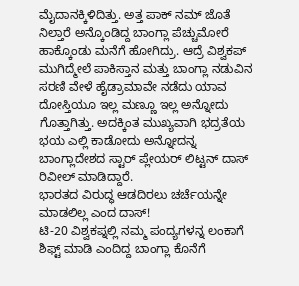ಮೈದಾನಕ್ಕಿಳಿದಿತ್ತು. ಅತ್ತ ಪಾಕ್ ನಮ್ ಜೊತೆ ನಿಲ್ತಾರೆ ಅನ್ಕೊಂಡಿದ್ದ ಬಾಂಗ್ಲಾ ಪೆಚ್ಚುಮೋರೆ ಹಾಕ್ಕೊಂಡು ಮನೆಗೆ ಹೋಗಿದ್ರು. ಆದ್ರೆ ವಿಶ್ವಕಪ್ ಮುಗಿದ್ಮೇಲೆ ಪಾಕಿಸ್ತಾನ ಮತ್ತು ಬಾಂಗ್ಲಾ ನಡುವಿನ ಸರಣಿ ವೇಳೆ ಹೈಡ್ರಾಮಾವೇ ನಡೆದು ಯಾವ ದೋಸ್ತಿಯೂ ಇಲ್ಲ ಮಣ್ಣೂ ಇಲ್ಲ ಅನ್ನೋದು ಗೊತ್ತಾಗಿತ್ತು. ಅದಕ್ಕಿಂತ ಮುಖ್ಯವಾಗಿ ಭದ್ರತೆಯ ಭಯ ಎಲ್ಲಿ ಕಾಡೋದು ಅನ್ನೋದನ್ನ ಬಾಂಗ್ಲಾದೇಶದ ಸ್ಟಾರ್ ಪ್ಲೇಯರ್ ಲಿಟ್ಟನ್ ದಾಸ್ ರಿವೀಲ್ ಮಾಡಿದ್ದಾರೆ.
ಭಾರತದ ವಿರುದ್ಧ ಆಡದಿರಲು ಚರ್ಚೆಯನ್ನೇ ಮಾಡಲಿಲ್ಲ ಎಂದ ದಾಸ್!
ಟಿ-20 ವಿಶ್ವಕಪ್ನಲ್ಲಿ ನಮ್ಮ ಪಂದ್ಯಗಳನ್ನ ಲಂಕಾಗೆ ಶಿಫ್ಟ್ ಮಾಡಿ ಎಂದಿದ್ದ ಬಾಂಗ್ಲಾ ಕೊನೆಗೆ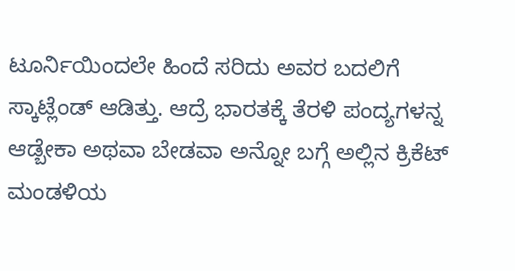ಟೂರ್ನಿಯಿಂದಲೇ ಹಿಂದೆ ಸರಿದು ಅವರ ಬದಲಿಗೆ ಸ್ಕಾಟ್ಲೆಂಡ್ ಆಡಿತ್ತು. ಆದ್ರೆ ಭಾರತಕ್ಕೆ ತೆರಳಿ ಪಂದ್ಯಗಳನ್ನ ಆಡ್ಬೇಕಾ ಅಥವಾ ಬೇಡವಾ ಅನ್ನೋ ಬಗ್ಗೆ ಅಲ್ಲಿನ ಕ್ರಿಕೆಟ್ ಮಂಡಳಿಯ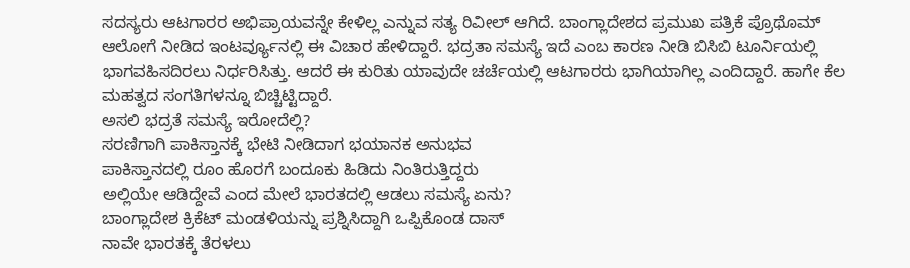ಸದಸ್ಯರು ಆಟಗಾರರ ಅಭಿಪ್ರಾಯವನ್ನೇ ಕೇಳಿಲ್ಲ ಎನ್ನುವ ಸತ್ಯ ರಿವೀಲ್ ಆಗಿದೆ. ಬಾಂಗ್ಲಾದೇಶದ ಪ್ರಮುಖ ಪತ್ರಿಕೆ ಪ್ರೊಥೊಮ್ ಆಲೋಗೆ ನೀಡಿದ ಇಂಟರ್ವ್ಯೂನಲ್ಲಿ ಈ ವಿಚಾರ ಹೇಳಿದ್ದಾರೆ. ಭದ್ರತಾ ಸಮಸ್ಯೆ ಇದೆ ಎಂಬ ಕಾರಣ ನೀಡಿ ಬಿಸಿಬಿ ಟೂರ್ನಿಯಲ್ಲಿ ಭಾಗವಹಿಸದಿರಲು ನಿರ್ಧರಿಸಿತ್ತು. ಆದರೆ ಈ ಕುರಿತು ಯಾವುದೇ ಚರ್ಚೆಯಲ್ಲಿ ಆಟಗಾರರು ಭಾಗಿಯಾಗಿಲ್ಲ ಎಂದಿದ್ದಾರೆ. ಹಾಗೇ ಕೆಲ ಮಹತ್ವದ ಸಂಗತಿಗಳನ್ನೂ ಬಿಚ್ಚಿಟ್ಟಿದ್ದಾರೆ.
ಅಸಲಿ ಭದ್ರತೆ ಸಮಸ್ಯೆ ಇರೋದೆಲ್ಲಿ?
ಸರಣಿಗಾಗಿ ಪಾಕಿಸ್ತಾನಕ್ಕೆ ಭೇಟಿ ನೀಡಿದಾಗ ಭಯಾನಕ ಅನುಭವ
ಪಾಕಿಸ್ತಾನದಲ್ಲಿ ರೂಂ ಹೊರಗೆ ಬಂದೂಕು ಹಿಡಿದು ನಿಂತಿರುತ್ತಿದ್ದರು
ಅಲ್ಲಿಯೇ ಆಡಿದ್ದೇವೆ ಎಂದ ಮೇಲೆ ಭಾರತದಲ್ಲಿ ಆಡಲು ಸಮಸ್ಯೆ ಏನು?
ಬಾಂಗ್ಲಾದೇಶ ಕ್ರಿಕೆಟ್ ಮಂಡಳಿಯನ್ನು ಪ್ರಶ್ನಿಸಿದ್ದಾಗಿ ಒಪ್ಪಿಕೊಂಡ ದಾಸ್
ನಾವೇ ಭಾರತಕ್ಕೆ ತೆರಳಲು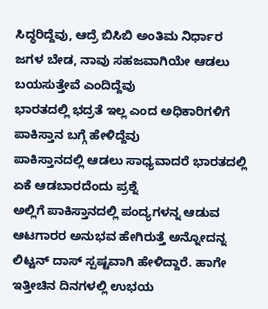ಸಿದ್ಧರಿದ್ದೆವು, ಆದ್ರೆ ಬಿಸಿಬಿ ಅಂತಿಮ ನಿರ್ಧಾರ
ಜಗಳ ಬೇಡ, ನಾವು ಸಹಜವಾಗಿಯೇ ಆಡಲು ಬಯಸುತ್ತೇವೆ ಎಂದಿದ್ದೆವು
ಭಾರತದಲ್ಲಿ ಭದ್ರತೆ ಇಲ್ಲ ಎಂದ ಅಧಿಕಾರಿಗಳಿಗೆ ಪಾಕಿಸ್ತಾನ ಬಗ್ಗೆ ಹೇಳಿದ್ದೆವು
ಪಾಕಿಸ್ತಾನದಲ್ಲಿ ಆಡಲು ಸಾಧ್ಯವಾದರೆ ಭಾರತದಲ್ಲಿ ಏಕೆ ಆಡಬಾರದೆಂದು ಪ್ರಶ್ನೆ
ಅಲ್ಲಿಗೆ ಪಾಕಿಸ್ತಾನದಲ್ಲಿ ಪಂದ್ಯಗಳನ್ನ ಆಡುವ ಆಟಗಾರರ ಅನುಭವ ಹೇಗಿರುತ್ತೆ ಅನ್ನೋದನ್ನ ಲಿಟ್ಟನ್ ದಾಸ್ ಸ್ಪಷ್ಟವಾಗಿ ಹೇಳಿದ್ದಾರೆ. ಹಾಗೇ ಇತ್ತೀಚಿನ ದಿನಗಳಲ್ಲಿ ಉಭಯ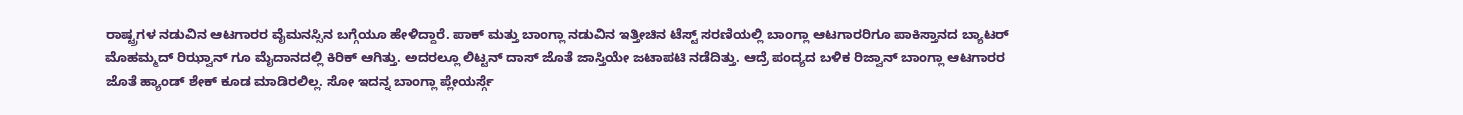ರಾಷ್ಟ್ರಗಳ ನಡುವಿನ ಆಟಗಾರರ ವೈಮನಸ್ಸಿನ ಬಗ್ಗೆಯೂ ಹೇಳಿದ್ದಾರೆ. ಪಾಕ್ ಮತ್ತು ಬಾಂಗ್ಲಾ ನಡುವಿನ ಇತ್ತೀಚಿನ ಟೆಸ್ಟ್ ಸರಣಿಯಲ್ಲಿ ಬಾಂಗ್ಲಾ ಆಟಗಾರರಿಗೂ ಪಾಕಿಸ್ತಾನದ ಬ್ಯಾಟರ್ ಮೊಹಮ್ಮದ್ ರಿಝ್ವಾನ್ ಗೂ ಮೈದಾನದಲ್ಲಿ ಕಿರಿಕ್ ಆಗಿತ್ತು. ಅದರಲ್ಲೂ ಲಿಟ್ಟನ್ ದಾಸ್ ಜೊತೆ ಜಾಸ್ತಿಯೇ ಜಟಾಪಟಿ ನಡೆದಿತ್ತು. ಆದ್ರೆ ಪಂದ್ಯದ ಬಳಿಕ ರಿಜ್ವಾನ್ ಬಾಂಗ್ಲಾ ಆಟಗಾರರ ಜೊತೆ ಹ್ಯಾಂಡ್ ಶೇಕ್ ಕೂಡ ಮಾಡಿರಲಿಲ್ಲ. ಸೋ ಇದನ್ನ ಬಾಂಗ್ಲಾ ಪ್ಲೇಯರ್ಸ್ಗೆ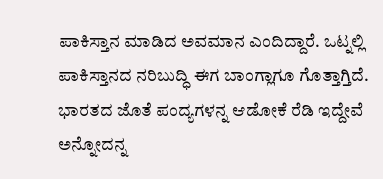ಪಾಕಿಸ್ತಾನ ಮಾಡಿದ ಅವಮಾನ ಎಂದಿದ್ದಾರೆ. ಒಟ್ನಲ್ಲಿ ಪಾಕಿಸ್ತಾನದ ನರಿಬುದ್ಧಿ ಈಗ ಬಾಂಗ್ಲಾಗೂ ಗೊತ್ತಾಗ್ತಿದೆ. ಭಾರತದ ಜೊತೆ ಪಂದ್ಯಗಳನ್ನ ಆಡೋಕೆ ರೆಡಿ ಇದ್ದೇವೆ ಅನ್ನೋದನ್ನ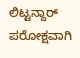ಲಿಟ್ಟನ್ದಾರ್ ಪರೋಕ್ಷವಾಗಿ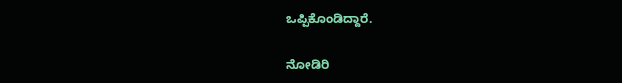ಒಪ್ಪಿಕೊಂಡಿದ್ದಾರೆ.

ನೋಡಿರಿ